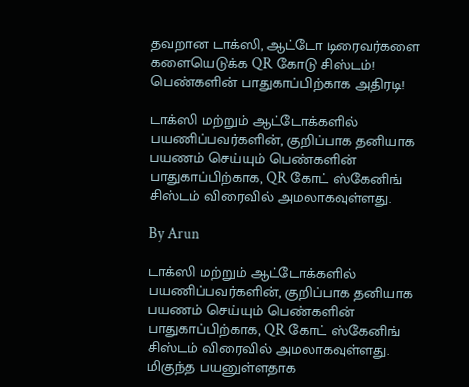தவறான டாக்ஸி, ஆட்டோ டிரைவர்களை களையெடுக்க QR கோடு சிஸ்டம்! பெண்களின் பாதுகாப்பிற்காக அதிரடி!

டாக்ஸி மற்றும் ஆட்டோக்களில் பயணிப்பவர்களின், குறிப்பாக தனியாக பயணம் செய்யும் பெண்களின் பாதுகாப்பிற்காக, QR கோட் ஸ்கேனிங் சிஸ்டம் விரைவில் அமலாகவுள்ளது.

By Arun

டாக்ஸி மற்றும் ஆட்டோக்களில் பயணிப்பவர்களின், குறிப்பாக தனியாக பயணம் செய்யும் பெண்களின் பாதுகாப்பிற்காக, QR கோட் ஸ்கேனிங் சிஸ்டம் விரைவில் அமலாகவுள்ளது. மிகுந்த பயனுள்ளதாக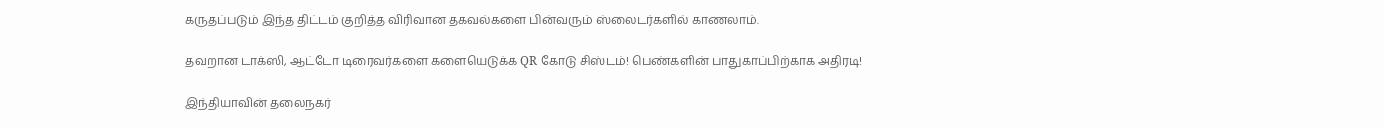கருதப்படும் இந்த திட்டம் குறித்த விரிவான தகவல்களை பின்வரும் ஸ்லைடர்களில் காணலாம்.

தவறான டாக்ஸி, ஆட்டோ டிரைவர்களை களையெடுக்க QR கோடு சிஸ்டம்! பெண்களின் பாதுகாப்பிற்காக அதிரடி!

இந்தியாவின் தலைநகர்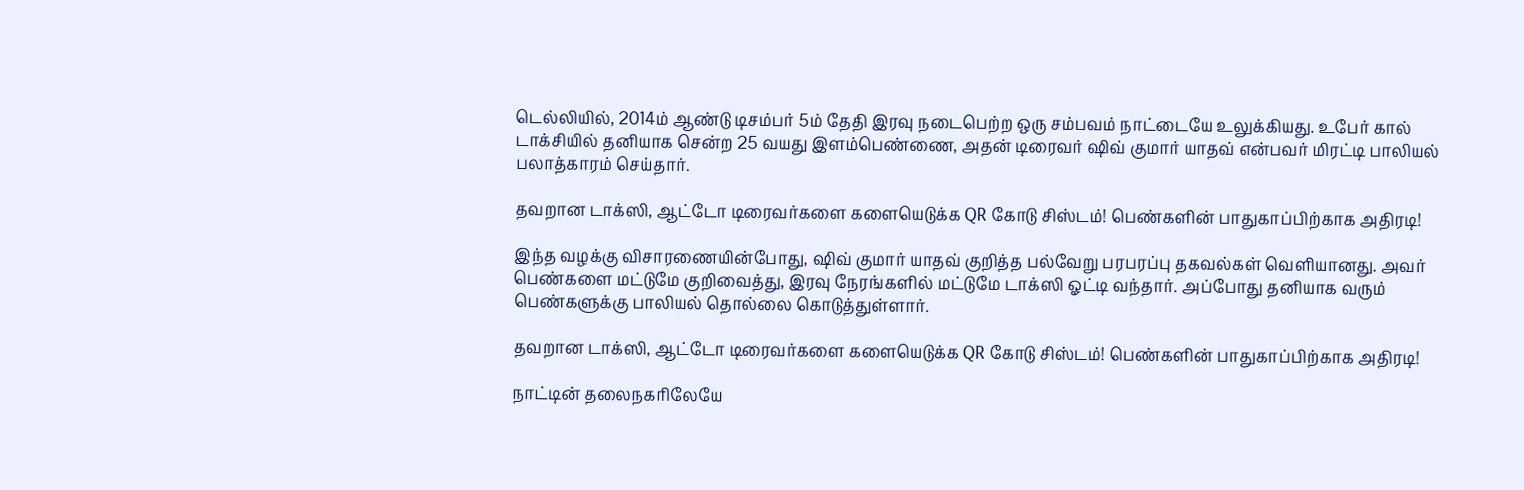டெல்லியில், 2014ம் ஆண்டு டிசம்பர் 5ம் தேதி இரவு நடைபெற்ற ஒரு சம்பவம் நாட்டையே உலுக்கியது. உபேர் கால் டாக்சியில் தனியாக சென்ற 25 வயது இளம்பெண்ணை, அதன் டிரைவர் ஷிவ் குமார் யாதவ் என்பவர் மிரட்டி பாலியல் பலாத்காரம் செய்தார்.

தவறான டாக்ஸி, ஆட்டோ டிரைவர்களை களையெடுக்க QR கோடு சிஸ்டம்! பெண்களின் பாதுகாப்பிற்காக அதிரடி!

இந்த வழக்கு விசாரணையின்போது, ஷிவ் குமார் யாதவ் குறித்த பல்வேறு பரபரப்பு தகவல்கள் வெளியானது. அவர் பெண்களை மட்டுமே குறிவைத்து, இரவு நேரங்களில் மட்டுமே டாக்ஸி ஓட்டி வந்தார். அப்போது தனியாக வரும் பெண்களுக்கு பாலியல் தொல்லை கொடுத்துள்ளார்.

தவறான டாக்ஸி, ஆட்டோ டிரைவர்களை களையெடுக்க QR கோடு சிஸ்டம்! பெண்களின் பாதுகாப்பிற்காக அதிரடி!

நாட்டின் தலைநகரிலேயே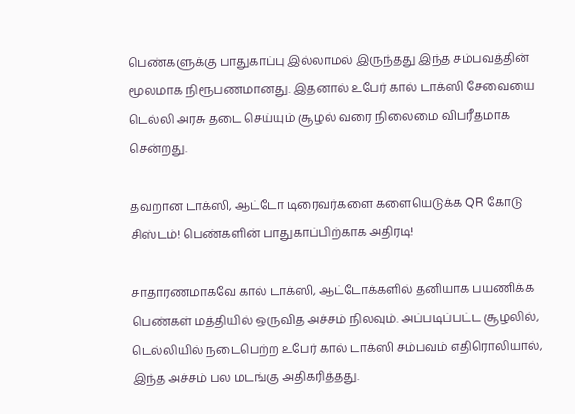பெண்களுக்கு பாதுகாப்பு இல்லாமல் இருந்தது இந்த சம்பவத்தின் மூலமாக நிரூபணமானது. இதனால் உபேர் கால் டாக்ஸி சேவையை டெல்லி அரசு தடை செய்யும் சூழல் வரை நிலைமை விபரீதமாக சென்றது.

தவறான டாக்ஸி, ஆட்டோ டிரைவர்களை களையெடுக்க QR கோடு சிஸ்டம்! பெண்களின் பாதுகாப்பிற்காக அதிரடி!

சாதாரணமாகவே கால் டாக்ஸி, ஆட்டோக்களில் தனியாக பயணிக்க பெண்கள் மத்தியில் ஒருவித அச்சம் நிலவும். அப்படிப்பட்ட சூழலில், டெல்லியில் நடைபெற்ற உபேர் கால் டாக்ஸி சம்பவம் எதிரொலியால், இந்த அச்சம் பல மடங்கு அதிகரித்தது.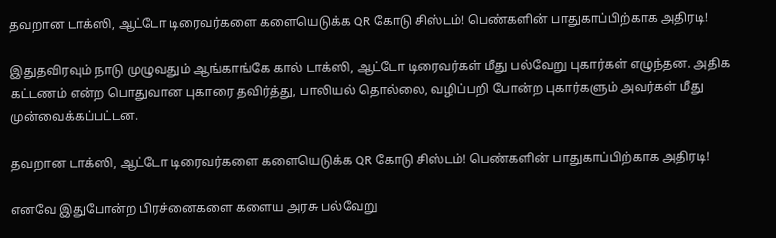தவறான டாக்ஸி, ஆட்டோ டிரைவர்களை களையெடுக்க QR கோடு சிஸ்டம்! பெண்களின் பாதுகாப்பிற்காக அதிரடி!

இதுதவிரவும் நாடு முழுவதும் ஆங்காங்கே கால் டாக்ஸி, ஆட்டோ டிரைவர்கள் மீது பல்வேறு புகார்கள் எழுந்தன. அதிக கட்டணம் என்ற பொதுவான புகாரை தவிர்த்து, பாலியல் தொல்லை, வழிப்பறி போன்ற புகார்களும் அவர்கள் மீது முன்வைக்கப்பட்டன.

தவறான டாக்ஸி, ஆட்டோ டிரைவர்களை களையெடுக்க QR கோடு சிஸ்டம்! பெண்களின் பாதுகாப்பிற்காக அதிரடி!

எனவே இதுபோன்ற பிரச்னைகளை களைய அரசு பல்வேறு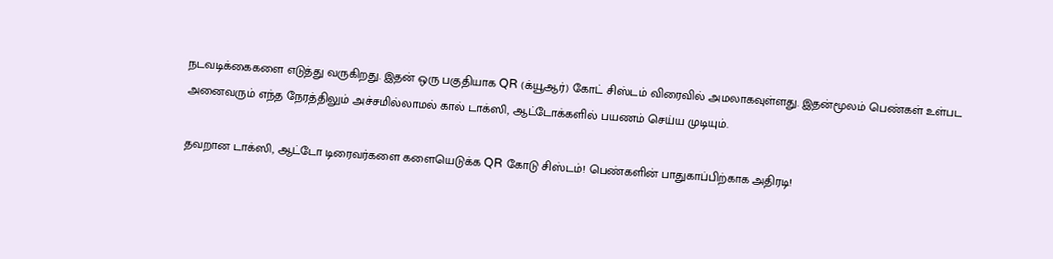நடவடிக்கைகளை எடுத்து வருகிறது. இதன் ஒரு பகுதியாக QR (க்யூஆர்) கோட் சிஸ்டம் விரைவில் அமலாகவுள்ளது. இதன்மூலம் பெண்கள் உள்பட அனைவரும் எந்த நேரத்திலும் அச்சமில்லாமல் கால் டாக்ஸி, ஆட்டோக்களில் பயணம் செய்ய முடியும்.

தவறான டாக்ஸி, ஆட்டோ டிரைவர்களை களையெடுக்க QR கோடு சிஸ்டம்! பெண்களின் பாதுகாப்பிற்காக அதிரடி!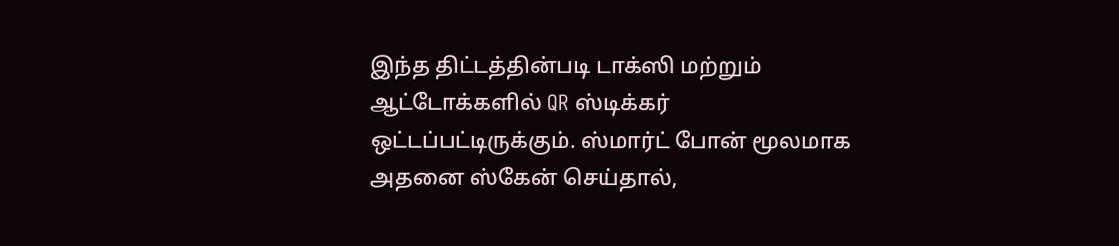இந்த திட்டத்தின்படி டாக்ஸி மற்றும் ஆட்டோக்களில் QR ஸ்டிக்கர் ஒட்டப்பட்டிருக்கும். ஸ்மார்ட் போன் மூலமாக அதனை ஸ்கேன் செய்தால்,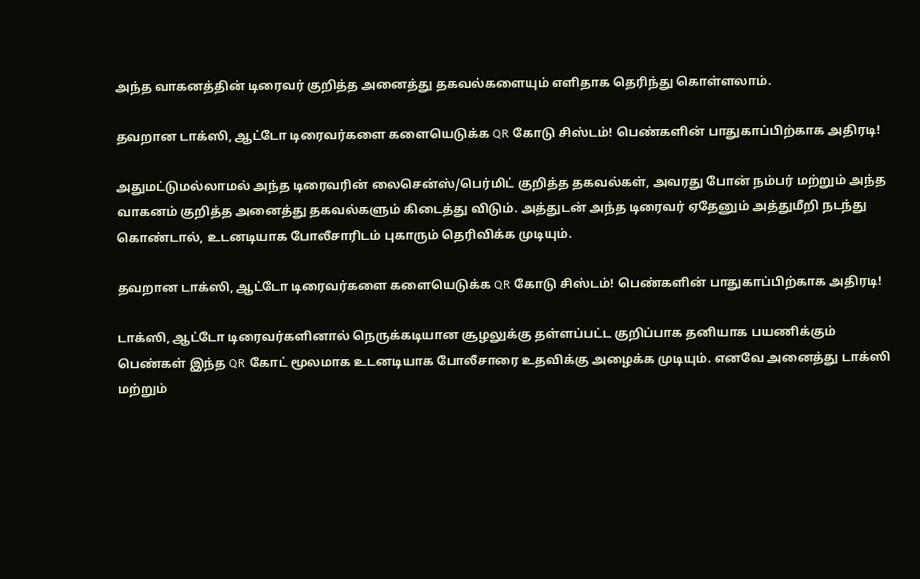அந்த வாகனத்தின் டிரைவர் குறித்த அனைத்து தகவல்களையும் எளிதாக தெரிந்து கொள்ளலாம்.

தவறான டாக்ஸி, ஆட்டோ டிரைவர்களை களையெடுக்க QR கோடு சிஸ்டம்! பெண்களின் பாதுகாப்பிற்காக அதிரடி!

அதுமட்டுமல்லாமல் அந்த டிரைவரின் லைசென்ஸ்/பெர்மிட் குறித்த தகவல்கள், அவரது போன் நம்பர் மற்றும் அந்த வாகனம் குறித்த அனைத்து தகவல்களும் கிடைத்து விடும். அத்துடன் அந்த டிரைவர் ஏதேனும் அத்துமீறி நடந்து கொண்டால், உடனடியாக போலீசாரிடம் புகாரும் தெரிவிக்க முடியும்.

தவறான டாக்ஸி, ஆட்டோ டிரைவர்களை களையெடுக்க QR கோடு சிஸ்டம்! பெண்களின் பாதுகாப்பிற்காக அதிரடி!

டாக்ஸி, ஆட்டோ டிரைவர்களினால் நெருக்கடியான சூழலுக்கு தள்ளப்பட்ட குறிப்பாக தனியாக பயணிக்கும் பெண்கள் இந்த QR கோட் மூலமாக உடனடியாக போலீசாரை உதவிக்கு அழைக்க முடியும். எனவே அனைத்து டாக்ஸி மற்றும்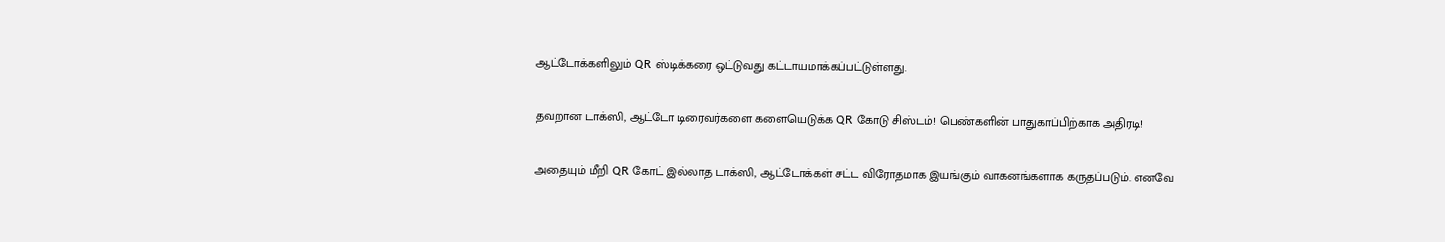ஆட்டோக்களிலும் QR ஸ்டிக்கரை ஒட்டுவது கட்டாயமாக்கப்பட்டுள்ளது.

தவறான டாக்ஸி, ஆட்டோ டிரைவர்களை களையெடுக்க QR கோடு சிஸ்டம்! பெண்களின் பாதுகாப்பிற்காக அதிரடி!

அதையும் மீறி QR கோட் இல்லாத டாக்ஸி, ஆட்டோக்கள் சட்ட விரோதமாக இயங்கும் வாகனங்களாக கருதப்படும். எனவே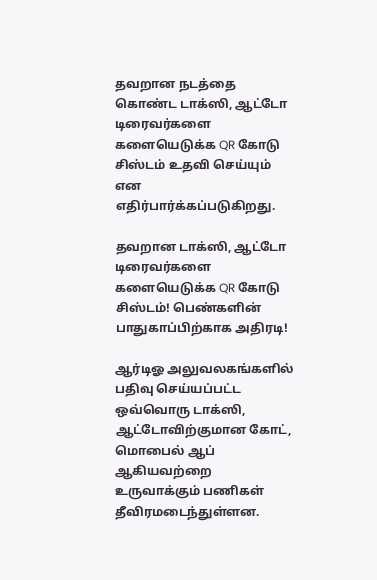தவறான நடத்தை கொண்ட டாக்ஸி, ஆட்டோ டிரைவர்களை களையெடுக்க QR கோடு சிஸ்டம் உதவி செய்யும் என எதிர்பார்க்கப்படுகிறது.

தவறான டாக்ஸி, ஆட்டோ டிரைவர்களை களையெடுக்க QR கோடு சிஸ்டம்! பெண்களின் பாதுகாப்பிற்காக அதிரடி!

ஆர்டிஓ அலுவலகங்களில் பதிவு செய்யப்பட்ட ஒவ்வொரு டாக்ஸி, ஆட்டோவிற்குமான கோட், மொபைல் ஆப் ஆகியவற்றை உருவாக்கும் பணிகள் தீவிரமடைந்துள்ளன.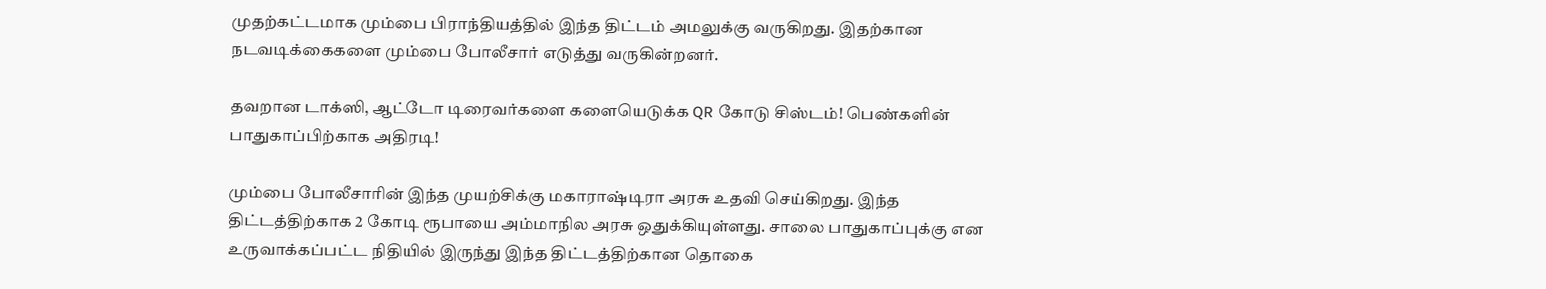முதற்கட்டமாக மும்பை பிராந்தியத்தில் இந்த திட்டம் அமலுக்கு வருகிறது. இதற்கான நடவடிக்கைகளை மும்பை போலீசார் எடுத்து வருகின்றனர்.

தவறான டாக்ஸி, ஆட்டோ டிரைவர்களை களையெடுக்க QR கோடு சிஸ்டம்! பெண்களின் பாதுகாப்பிற்காக அதிரடி!

மும்பை போலீசாரின் இந்த முயற்சிக்கு மகாராஷ்டிரா அரசு உதவி செய்கிறது. இந்த திட்டத்திற்காக 2 கோடி ரூபாயை அம்மாநில அரசு ஒதுக்கியுள்ளது. சாலை பாதுகாப்புக்கு என உருவாக்கப்பட்ட நிதியில் இருந்து இந்த திட்டத்திற்கான தொகை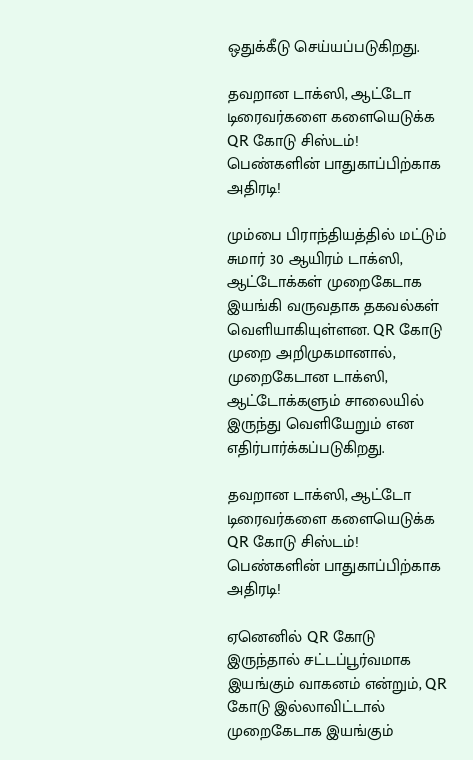ஒதுக்கீடு செய்யப்படுகிறது.

தவறான டாக்ஸி, ஆட்டோ டிரைவர்களை களையெடுக்க QR கோடு சிஸ்டம்! பெண்களின் பாதுகாப்பிற்காக அதிரடி!

மும்பை பிராந்தியத்தில் மட்டும் சுமார் 30 ஆயிரம் டாக்ஸி, ஆட்டோக்கள் முறைகேடாக இயங்கி வருவதாக தகவல்கள் வெளியாகியுள்ளன. QR கோடு முறை அறிமுகமானால், முறைகேடான டாக்ஸி, ஆட்டோக்களும் சாலையில் இருந்து வெளியேறும் என எதிர்பார்க்கப்படுகிறது.

தவறான டாக்ஸி, ஆட்டோ டிரைவர்களை களையெடுக்க QR கோடு சிஸ்டம்! பெண்களின் பாதுகாப்பிற்காக அதிரடி!

ஏனெனில் QR கோடு இருந்தால் சட்டப்பூர்வமாக இயங்கும் வாகனம் என்றும், QR கோடு இல்லாவிட்டால் முறைகேடாக இயங்கும்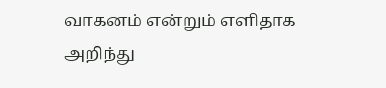வாகனம் என்றும் எளிதாக அறிந்து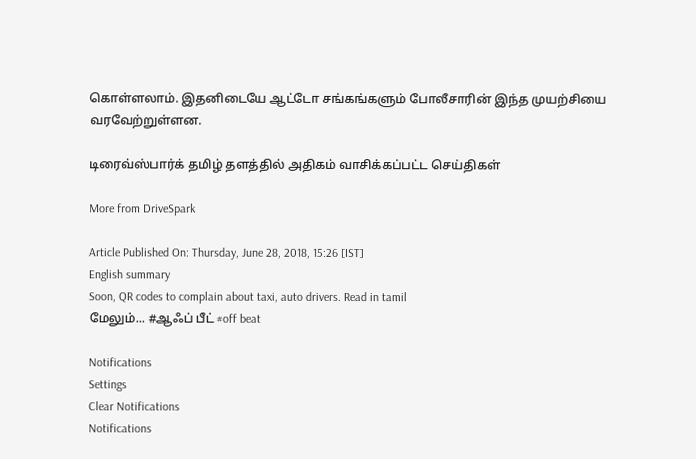கொள்ளலாம். இதனிடையே ஆட்டோ சங்கங்களும் போலீசாரின் இந்த முயற்சியை வரவேற்றுள்ளன.

டிரைவ்ஸ்பார்க் தமிழ் தளத்தில் அதிகம் வாசிக்கப்பட்ட செய்திகள்

More from DriveSpark

Article Published On: Thursday, June 28, 2018, 15:26 [IST]
English summary
Soon, QR codes to complain about taxi, auto drivers. Read in tamil
மேலும்... #ஆஃப் பீட் #off beat

Notifications
Settings
Clear Notifications
Notifications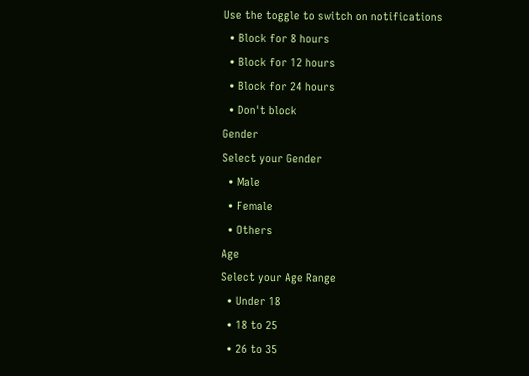Use the toggle to switch on notifications
  • Block for 8 hours
  • Block for 12 hours
  • Block for 24 hours
  • Don't block
Gender
Select your Gender
  • Male
  • Female
  • Others
Age
Select your Age Range
  • Under 18
  • 18 to 25
  • 26 to 35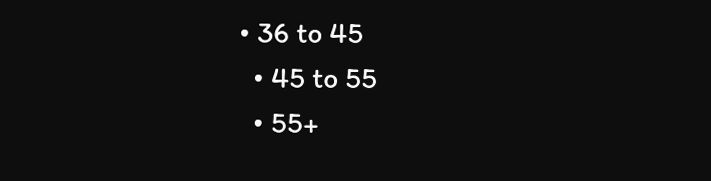• 36 to 45
  • 45 to 55
  • 55+